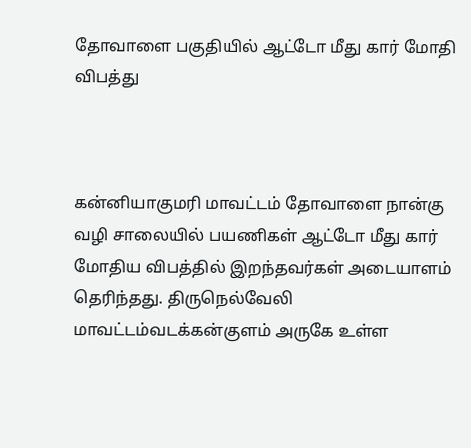தோவாளை பகுதியில் ஆட்டோ மீது கார் மோதி விபத்து



கன்னியாகுமரி மாவட்டம் தோவாளை நான்கு வழி சாலையில் பயணிகள் ஆட்டோ மீது கார் மோதிய விபத்தில் இறந்தவர்கள் அடையாளம் தெரிந்தது. திருநெல்வேலி மாவட்டம்வடக்கன்குளம் அருகே உள்ள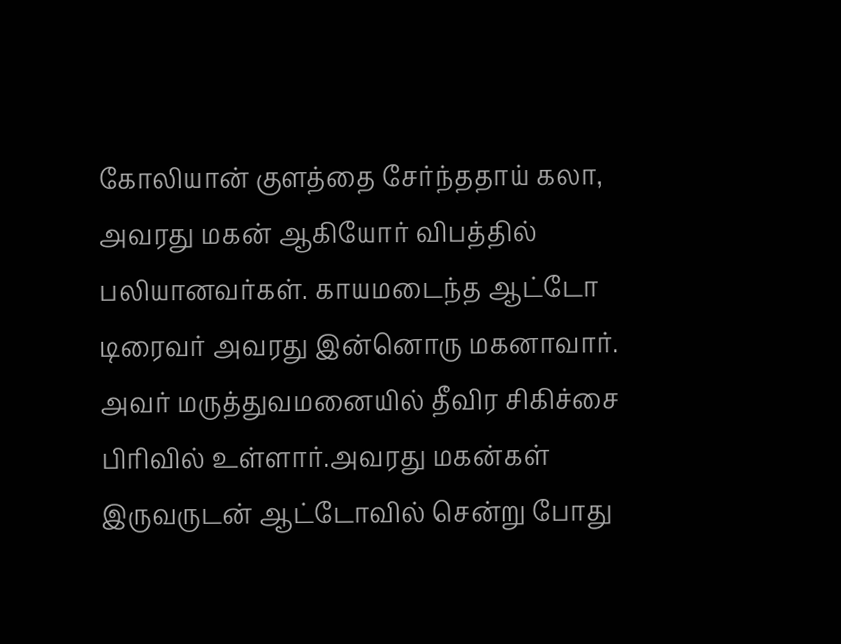கோலியான் குளத்தை சேர்ந்ததாய் கலா, அவரது மகன் ஆகியோர் விபத்தில் பலியானவர்கள். காயமடைந்த ஆட்டோ டிரைவர் அவரது இன்னொரு மகனாவார். அவர் மருத்துவமனையில் தீவிர சிகிச்சை பிரிவில் உள்ளார்.அவரது மகன்கள் இருவருடன் ஆட்டோவில் சென்று போது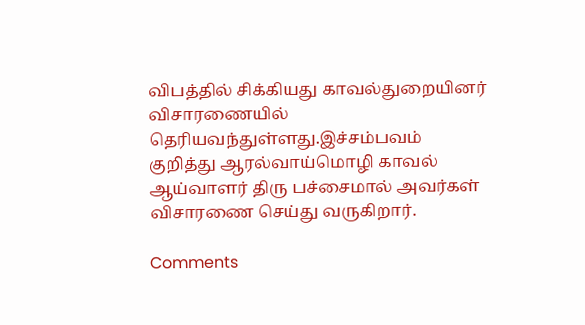விபத்தில் சிக்கியது காவல்துறையினர் விசாரணையில் தெரியவந்துள்ளது.இச்சம்பவம் குறித்து ஆரல்வாய்மொழி காவல் ஆய்வாளர் திரு பச்சைமால் அவர்கள் விசாரணை செய்து வருகிறார்.

Comments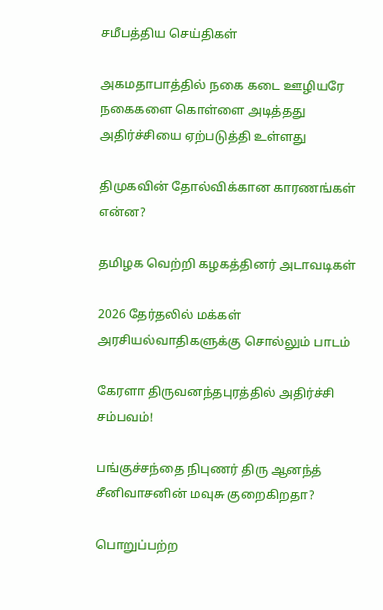சமீபத்திய செய்திகள்

அகமதாபாத்தில் நகை கடை ஊழியரே நகைகளை கொள்ளை அடித்தது அதிர்ச்சியை ஏற்படுத்தி உள்ளது

திமுகவின் தோல்விக்கான காரணங்கள் என்ன?

தமிழக வெற்றி கழகத்தினர் அடாவடிகள்

2026 தேர்தலில் மக்கள் அரசியல்வாதிகளுக்கு சொல்லும் பாடம்

கேரளா திருவனந்தபுரத்தில் அதிர்ச்சி சம்பவம்!

பங்குச்சந்தை நிபுணர் திரு ஆனந்த் சீனிவாசனின் மவுசு குறைகிறதா?

பொறுப்பற்ற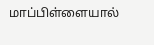மாப்பிள்ளையால்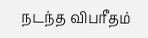நடந்த விபரீதம்